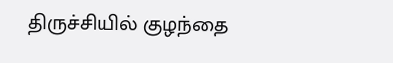திருச்சியில் குழந்தை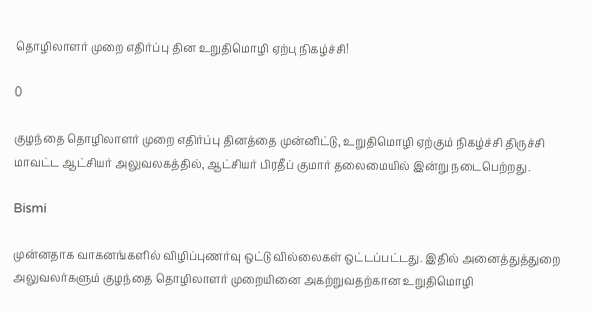தொழிலாளர் முறை எதிர்ப்பு தின உறுதிமொழி ஏற்பு நிகழ்ச்சி!

0

குழந்தை தொழிலாளர் முறை எதிர்ப்பு தினத்தை முன்னிட்டு, உறுதிமொழி ஏற்கும் நிகழ்ச்சி திருச்சி மாவட்ட ஆட்சியர் அலுவலகத்தில், ஆட்சியர் பிரதீப் குமார் தலைமையில் இன்று நடைபெற்றது.

Bismi

முன்னதாக வாகனங்களில் விழிப்புணர்வு ஒட்டு வில்லைகள் ஒட்டப்பட்டது. இதில் அனைத்துத்துறை அலுவலர்களும் குழந்தை தொழிலாளர் முறையினை அகற்றுவதற்கான உறுதிமொழி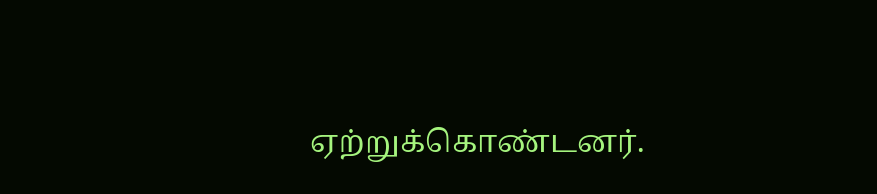ஏற்றுக்கொண்டனர்.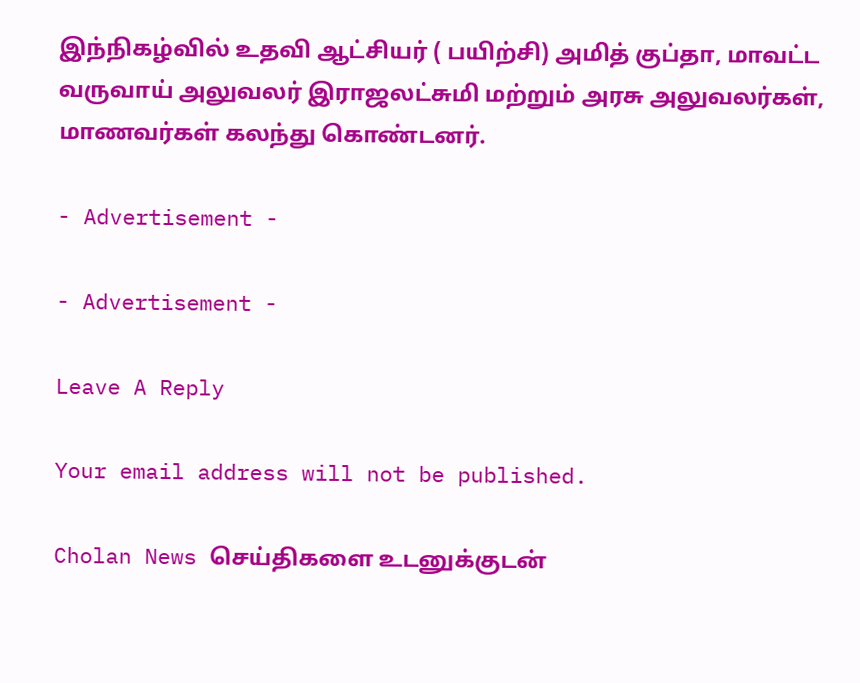இந்நிகழ்வில் உதவி ஆட்சியர் ( பயிற்சி) அமித் குப்தா, மாவட்ட வருவாய் அலுவலர் இராஜலட்சுமி மற்றும் அரசு அலுவலர்கள், மாணவர்கள் கலந்து கொண்டனர்.

- Advertisement -

- Advertisement -

Leave A Reply

Your email address will not be published.

Cholan News செய்திகளை உடனுக்குடன்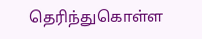தெரிந்துகொள்ள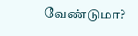வேண்டுமா?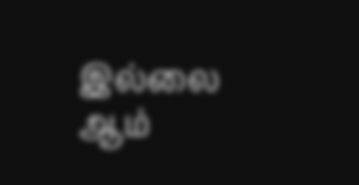இல்லை ஆம்